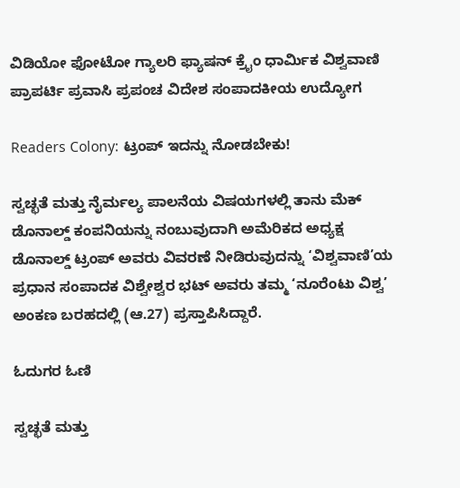ವಿಡಿಯೋ ಫೋಟೋ ಗ್ಯಾಲರಿ ಫ್ಯಾಷನ್ ಕ್ರೈಂ ಧಾರ್ಮಿಕ ವಿಶ್ವವಾಣಿ ಪ್ರಾಪರ್ಟಿ ಪ್ರವಾಸಿ ಪ್ರಪಂಚ ವಿದೇಶ ಸಂಪಾದಕೀಯ ಉದ್ಯೋಗ

Readers Colony: ಟ್ರಂಪ್ ಇದನ್ನು ನೋಡಬೇಕು!

ಸ್ವಚ್ಛತೆ ಮತ್ತು ನೈರ್ಮಲ್ಯ ಪಾಲನೆಯ ವಿಷಯಗಳಲ್ಲಿ ತಾನು ಮೆಕ್ ಡೊನಾಲ್ಡ್ ಕಂಪನಿಯನ್ನು ನಂಬುವುದಾಗಿ ಅಮೆರಿಕದ ಅಧ್ಯಕ್ಷ ಡೊನಾಲ್ಡ್ ಟ್ರಂಪ್ ಅವರು ವಿವರಣೆ ನೀಡಿರುವುದನ್ನು ‘ವಿಶ್ವವಾಣಿ’ಯ ಪ್ರಧಾನ ಸಂಪಾದಕ ವಿಶ್ವೇಶ್ವರ ಭಟ್ ಅವರು ತಮ್ಮ ‘ನೂರೆಂಟು ವಿಶ್ವ’ ಅಂಕಣ‌ ಬರಹದಲ್ಲಿ (ಆ.27) ಪ್ರಸ್ತಾಪಿಸಿದ್ದಾರೆ.

ಓದುಗರ ಓಣಿ

ಸ್ವಚ್ಛತೆ ಮತ್ತು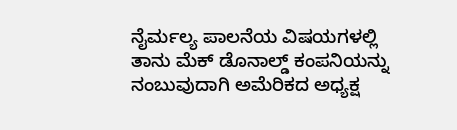ನೈರ್ಮಲ್ಯ ಪಾಲನೆಯ ವಿಷಯಗಳಲ್ಲಿ ತಾನು ಮೆಕ್ ಡೊನಾಲ್ಡ್ ಕಂಪನಿಯನ್ನು ನಂಬುವುದಾಗಿ ಅಮೆರಿಕದ ಅಧ್ಯಕ್ಷ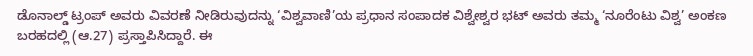ಡೊನಾಲ್ಡ್ ಟ್ರಂಪ್ ಅವರು ವಿವರಣೆ ನೀಡಿರುವುದನ್ನು ‘ವಿಶ್ವವಾಣಿ’ಯ ಪ್ರಧಾನ ಸಂಪಾದಕ ವಿಶ್ವೇಶ್ವರ ಭಟ್ ಅವರು ತಮ್ಮ ‘ನೂರೆಂಟು ವಿಶ್ವ’ ಅಂಕಣ‌ ಬರಹದಲ್ಲಿ (ಆ.27) ಪ್ರಸ್ತಾಪಿಸಿದ್ದಾರೆ. ಈ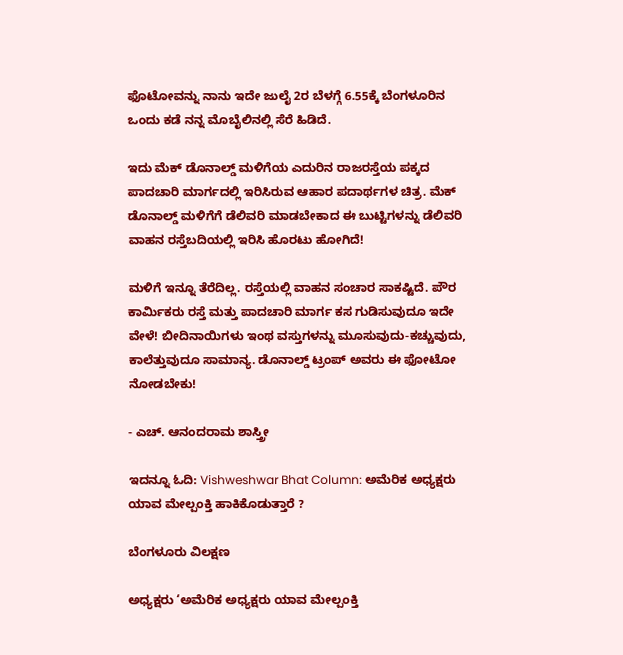ಫೊಟೋವನ್ನು ನಾನು ಇದೇ ಜುಲೈ 2ರ ಬೆಳಗ್ಗೆ 6.55ಕ್ಕೆ ಬೆಂಗಳೂರಿನ ಒಂದು ಕಡೆ ನನ್ನ ಮೊಬೈಲಿನಲ್ಲಿ ಸೆರೆ ಹಿಡಿದೆ.

ಇದು ಮೆಕ್ ಡೊನಾಲ್ಡ್ ಮಳಿಗೆಯ ಎದುರಿನ ರಾಜರಸ್ತೆಯ ಪಕ್ಕದ ಪಾದಚಾರಿ ಮಾರ್ಗದಲ್ಲಿ ಇರಿಸಿರುವ ಆಹಾರ ಪದಾರ್ಥಗಳ ಚಿತ್ರ. ಮೆಕ್ ಡೊನಾಲ್ಡ್ ಮಳಿಗೆಗೆ ಡೆಲಿವರಿ ಮಾಡಬೇಕಾದ ಈ ಬುಟ್ಟಿಗಳನ್ನು ಡೆಲಿವರಿ ವಾಹನ ರಸ್ತೆಬದಿಯಲ್ಲಿ ಇರಿಸಿ ಹೊರಟು ಹೋಗಿದೆ!

ಮಳಿಗೆ ಇನ್ನೂ ತೆರೆದಿಲ್ಲ. ರಸ್ತೆಯಲ್ಲಿ ವಾಹನ ಸಂಚಾರ ಸಾಕಷ್ಟಿದೆ. ಪೌರ ಕಾರ್ಮಿಕರು ರಸ್ತೆ ಮತ್ತು ಪಾದಚಾರಿ ಮಾರ್ಗ ಕಸ ಗುಡಿಸುವುದೂ ಇದೇ ವೇಳೆ! ಬೀದಿನಾಯಿಗಳು ಇಂಥ ವಸ್ತುಗಳನ್ನು ಮೂಸುವುದು-ಕಚ್ಚುವುದು, ಕಾಲೆತ್ತುವುದೂ ಸಾಮಾನ್ಯ. ಡೊನಾಲ್ಡ್ ಟ್ರಂಪ್ ಅವರು ಈ ಫೋಟೋ ನೋಡಬೇಕು!

- ಎಚ್. ಆನಂದರಾಮ ಶಾಸ್ತ್ರೀ

ಇದನ್ನೂ ಓದಿ: Vishweshwar Bhat Column: ಅಮೆರಿಕ ಅಧ್ಯಕ್ಷರು ಯಾವ ಮೇಲ್ಪಂಕ್ತಿ ಹಾಕಿಕೊಡುತ್ತಾರೆ ?

ಬೆಂಗಳೂರು ವಿಲಕ್ಷಣ

ಅಧ್ಯಕ್ಷರು ‘ಅಮೆರಿಕ ಅಧ್ಯಕ್ಷರು ಯಾವ ಮೇಲ್ಪಂಕ್ತಿ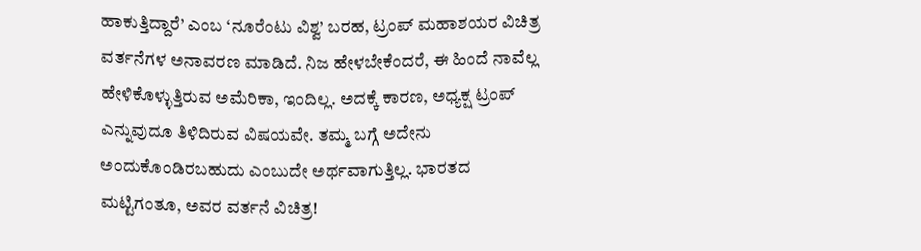ಹಾಕುತ್ತಿದ್ದಾರೆ’ ಎಂಬ ‘ನೂರೆಂಟು ವಿಶ್ವ’ ಬರಹ, ಟ್ರಂಪ್ ಮಹಾಶಯರ ವಿಚಿತ್ರ ವರ್ತನೆಗಳ ಅನಾವರಣ ಮಾಡಿದೆ. ನಿಜ ಹೇಳಬೇಕೆಂದರೆ, ಈ ಹಿಂದೆ ನಾವೆಲ್ಲ ಹೇಳಿಕೊಳ್ಳುತ್ತಿರುವ ಅಮೆರಿಕಾ, ಇಂದಿಲ್ಲ. ಅದಕ್ಕೆ ಕಾರಣ, ಅಧ್ಯಕ್ಷ ಟ್ರಂಪ್ ಎನ್ನುವುದೂ ತಿಳಿದಿರುವ ವಿಷಯವೇ. ತಮ್ಮ ಬಗ್ಗೆ ಅದೇನು ಅಂದುಕೊಂಡಿರಬಹುದು ಎಂಬುದೇ ಅರ್ಥವಾಗುತ್ತಿಲ್ಲ. ಭಾರತದ ಮಟ್ಟಿಗಂತೂ, ಅವರ ವರ್ತನೆ ವಿಚಿತ್ರ!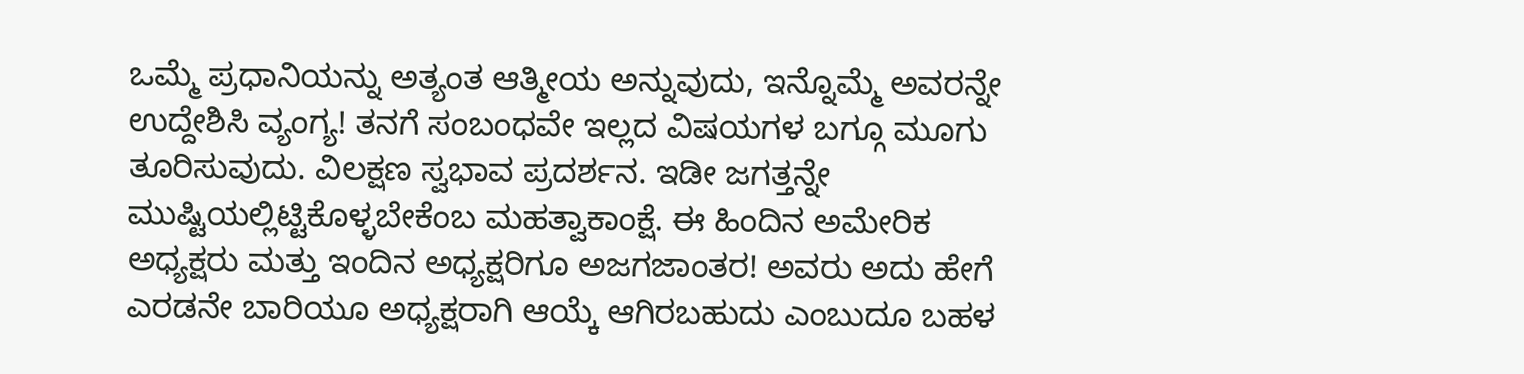ಒಮ್ಮೆ ಪ್ರಧಾನಿಯನ್ನು ಅತ್ಯಂತ ಆತ್ಮೀಯ ಅನ್ನುವುದು, ಇನ್ನೊಮ್ಮೆ ಅವರನ್ನೇ ಉದ್ದೇಶಿಸಿ ವ್ಯಂಗ್ಯ! ತನಗೆ ಸಂಬಂಧವೇ ಇಲ್ಲದ ವಿಷಯಗಳ ಬಗ್ಗೂ ಮೂಗು ತೂರಿಸುವುದು. ವಿಲಕ್ಷಣ ಸ್ವಭಾವ ಪ್ರದರ್ಶನ. ಇಡೀ ಜಗತ್ತನ್ನೇ ಮುಷ್ಟಿಯಲ್ಲಿಟ್ಟಿಕೊಳ್ಳಬೇಕೆಂಬ ಮಹತ್ವಾಕಾಂಕ್ಷೆ. ಈ ಹಿಂದಿನ ಅಮೇರಿಕ ಅಧ್ಯಕ್ಷರು ಮತ್ತು ಇಂದಿನ ಅಧ್ಯಕ್ಷರಿಗೂ ಅಜಗಜಾಂತರ! ಅವರು ಅದು ಹೇಗೆ ಎರಡನೇ ಬಾರಿಯೂ ಅಧ್ಯಕ್ಷರಾಗಿ ಆಯ್ಕೆ ಆಗಿರಬಹುದು ಎಂಬುದೂ ಬಹಳ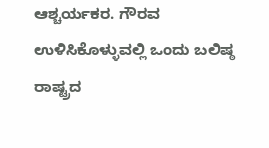ಆಶ್ಚರ್ಯಕರ. ಗೌರವ ಉಳಿಸಿಕೊಳ್ಳುವಲ್ಲಿ ಒಂದು ಬಲಿಷ್ಠ ರಾಷ್ಟ್ರದ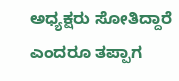ಅಧ್ಯಕ್ಷರು ಸೋತಿದ್ದಾರೆ ಎಂದರೂ ತಪ್ಪಾಗ‌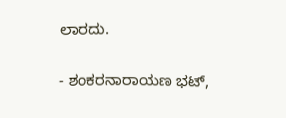ಲಾರದು.

- ಶಂಕರನಾರಾಯಣ ಭಟ್,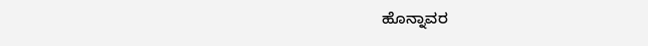ಹೊನ್ನಾವರ